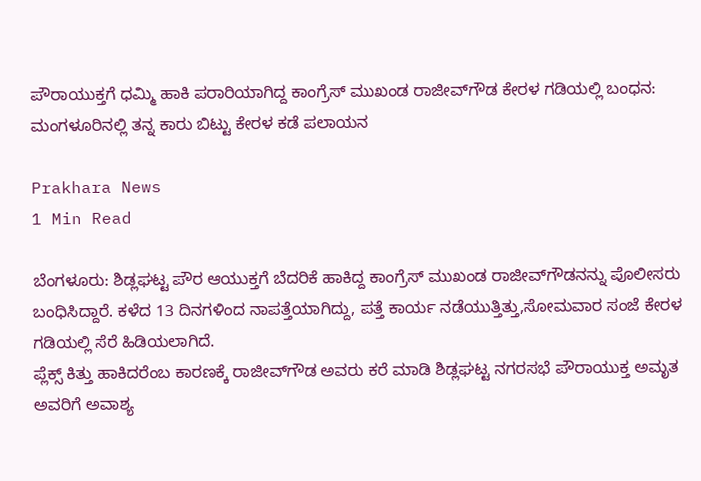ಪೌರಾಯುಕ್ತಗೆ ಧಮ್ಮಿ ಹಾಕಿ ಪರಾರಿಯಾಗಿದ್ದ ಕಾಂಗ್ರೆಸ್ ಮುಖಂಡ ರಾಜೀವ್‌ಗೌಡ ಕೇರಳ ಗಡಿಯಲ್ಲಿ ಬಂಧನ: ಮಂಗಳೂರಿನಲ್ಲಿ ತನ್ನ ಕಾರು ಬಿಟ್ಟು ಕೇರಳ ಕಡೆ ಪಲಾಯನ

Prakhara News
1 Min Read

ಬೆಂಗಳೂರು: ಶಿಡ್ಲಘಟ್ಟ ಪೌರ ಆಯುಕ್ತಗೆ ಬೆದರಿಕೆ ಹಾಕಿದ್ದ ಕಾಂಗ್ರೆಸ್ ಮುಖಂಡ ರಾಜೀವ್‌ಗೌಡನನ್ನು ಪೊಲೀಸರು ಬಂಧಿಸಿದ್ದಾರೆ. ಕಳೆದ 13 ದಿನಗಳಿಂದ ನಾಪತ್ತೆಯಾಗಿದ್ದು, ಪತ್ತೆ ಕಾರ್ಯ ನಡೆಯುತ್ತಿತ್ತು,ಸೋಮವಾರ ಸಂಜೆ ಕೇರಳ ಗಡಿಯಲ್ಲಿ ಸೆರೆ ಹಿಡಿಯಲಾಗಿದೆ.
ಪ್ಲೆಕ್ಸ್ ಕಿತ್ತು ಹಾಕಿದರೆಂಬ ಕಾರಣಕ್ಕೆ ರಾಜೀವ್‌ಗೌಡ ಅವರು ಕರೆ ಮಾಡಿ ಶಿಡ್ಲಘಟ್ಟ ನಗರಸಭೆ ಪೌರಾಯುಕ್ತ ಅಮೃತ ಅವರಿಗೆ ಅವಾಶ್ಯ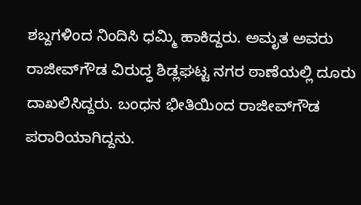ಶಬ್ದಗಳಿಂದ ನಿಂದಿಸಿ ಧಮ್ಮಿ ಹಾಕಿದ್ದರು. ಅಮೃತ ಅವರು ರಾಜೀವ್‌ಗೌಡ ವಿರುದ್ಧ ಶಿಡ್ಲಘಟ್ಟ ನಗರ ಠಾಣೆಯಲ್ಲಿ ದೂರು ದಾಖಲಿಸಿದ್ದರು. ಬಂಧನ ಭೀತಿಯಿಂದ ರಾಜೀವ್‌ಗೌಡ ಪರಾರಿಯಾಗಿದ್ದನು.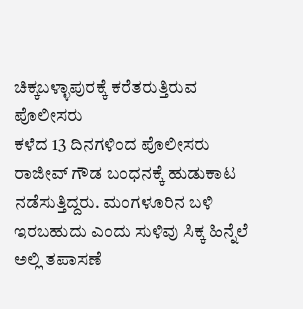ಚಿಕ್ಕಬಳ್ಳಾಪುರಕ್ಕೆ ಕರೆತರುತ್ತಿರುವ ಪೊಲೀಸರು
ಕಳೆದ 13 ದಿನಗಳಿಂದ ಪೊಲೀಸರು ರಾಜೀವ್ ಗೌಡ ಬಂಧನಕ್ಕೆ ಹುಡುಕಾಟ ನಡೆಸುತ್ತಿದ್ದರು. ಮಂಗಳೂರಿನ ಬಳಿ ಇರಬಹುದು ಎಂದು ಸುಳಿವು ಸಿಕ್ಕ ಹಿನ್ನೆಲೆ ಅಲ್ಲಿ ತಪಾಸಣೆ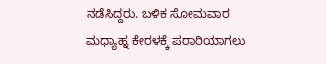ನಡೆಸಿದ್ದರು. ಬಳಿಕ ಸೋಮವಾರ ಮಧ್ಯಾಹ್ನ ಕೇರಳಕ್ಕೆ ಪರಾರಿಯಾಗಲು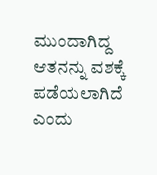ಮುಂದಾಗಿದ್ದ ಆತನನ್ನು ವಶಕ್ಕೆ ಪಡೆಯಲಾಗಿದೆ ಎಂದು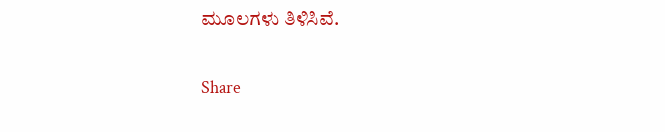ಮೂಲಗಳು ತಿಳಿಸಿವೆ.

Share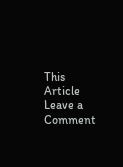This Article
Leave a Comment